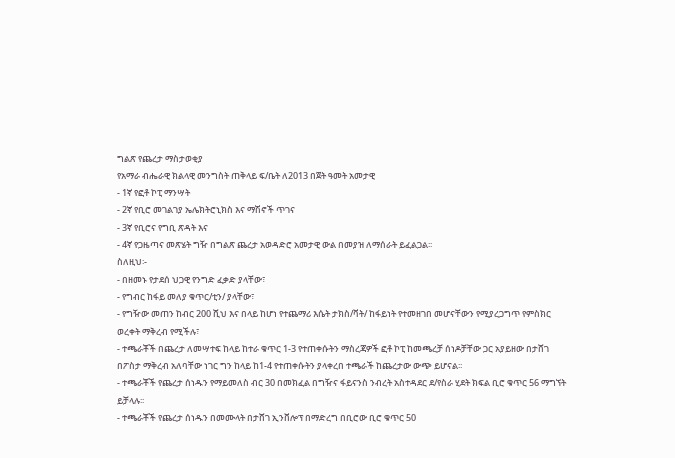ግልጽ የጨረታ ማስታወቂያ
የአማራ ብሔራዊ ክልላዊ መንግስት ጠቅላይ ፍ/ቤት ለ2013 በጀት ዓመት አመታዊ
- 1ኛ የፎቶ ኮፒ ማንሣት
- 2ኛ የቢሮ መገልገያ ኤሌክትሮኒክስ እና ማሽኖች ጥገና
- 3ኛ የቢሮና የግቢ ጽዳት እና
- 4ኛ የጋዜጣና መጽሄት ግዥ በግልጽ ጨረታ አወዳድሮ አመታዊ ውል በመያዝ ለማሰራት ይፈልጋል፡፡
ስለዚህ፡-
- በዘመኑ የታደሰ ህጋዊ የንግድ ፈቃድ ያላቸው፣
- የግብር ከፋይ መለያ ቁጥር/ቲን/ ያላቸው፣
- የግዥው መጠን ከብር 200 ሺህ እና በላይ ከሆነ የተጨማሪ እሴት ታክስ/ቫት/ ከፋይነት የተመዘገበ መሆናቸውን የሚያረጋግጥ የምስክር ወረቀት ማቅረብ የሚችሉ፣
- ተጫራቾች በጨረታ ለመሣተፍ ከላይ ከተራ ቁጥር 1-3 የተጠቀሱትን ማስረጃዎች ፎቶ ኮፒ ከመጫረቻ ሰነዶቻቸው ጋር አያይዘው በታሸገ በፖስታ ማቅረብ አለባቸው ነገር ግን ከላይ ከ1-4 የተጠቀሱትን ያላቀረበ ተጫራች ከጨረታው ውጭ ይሆናል፡፡
- ተጫራቾች የጨረታ ሰነዱን የማይመለስ ብር 30 በመክፈል በግዥና ፋይናንስ ንብረት አስተዳደር ደ/የስራ ሂደት ክፍል ቢሮ ቁጥር 56 ማግኘት ይቻላሉ፡፡
- ተጫራቾች የጨረታ ሰነዱን በመሙላት በታሸገ ኢንቨሎፕ በማድረግ በቢሮው ቢሮ ቁጥር 50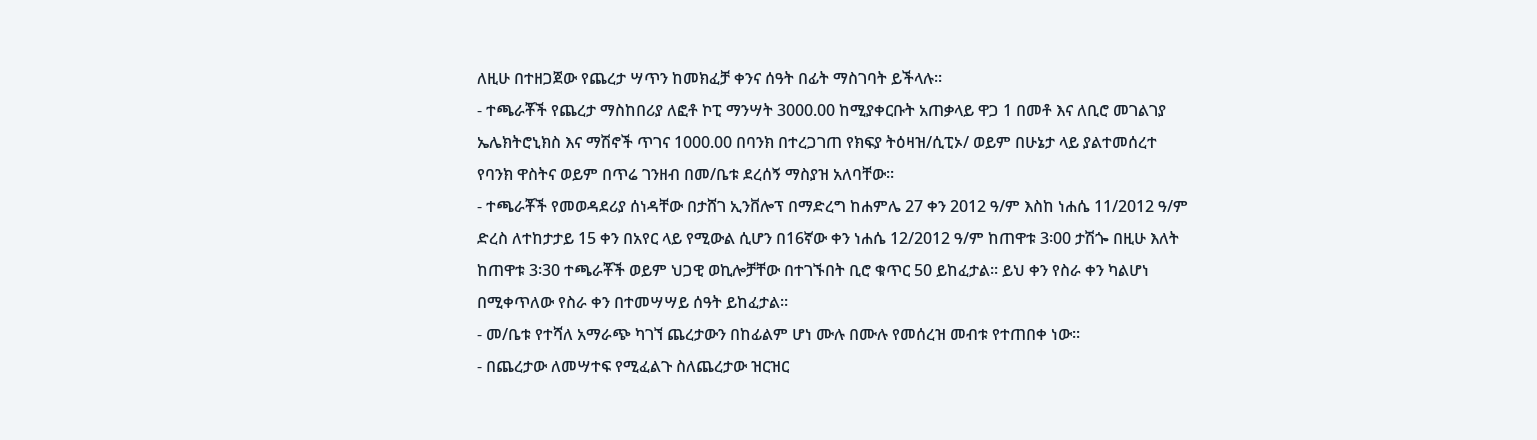ለዚሁ በተዘጋጀው የጨረታ ሣጥን ከመክፈቻ ቀንና ሰዓት በፊት ማስገባት ይችላሉ፡፡
- ተጫራቾች የጨረታ ማስከበሪያ ለፎቶ ኮፒ ማንሣት 3000.00 ከሚያቀርቡት አጠቃላይ ዋጋ 1 በመቶ እና ለቢሮ መገልገያ ኤሌክትሮኒክስ እና ማሽኖች ጥገና 1000.00 በባንክ በተረጋገጠ የክፍያ ትዕዛዝ/ሲፒኦ/ ወይም በሁኔታ ላይ ያልተመሰረተ የባንክ ዋስትና ወይም በጥሬ ገንዘብ በመ/ቤቱ ደረሰኝ ማስያዝ አለባቸው፡፡
- ተጫራቾች የመወዳደሪያ ሰነዳቸው በታሸገ ኢንቨሎፕ በማድረግ ከሐምሌ 27 ቀን 2012 ዓ/ም እስከ ነሐሴ 11/2012 ዓ/ም ድረስ ለተከታታይ 15 ቀን በአየር ላይ የሚውል ሲሆን በ16ኛው ቀን ነሐሴ 12/2012 ዓ/ም ከጠዋቱ 3፡00 ታሽጐ በዚሁ እለት ከጠዋቱ 3፡30 ተጫራቾች ወይም ህጋዊ ወኪሎቻቸው በተገኙበት ቢሮ ቁጥር 50 ይከፈታል፡፡ ይህ ቀን የስራ ቀን ካልሆነ በሚቀጥለው የስራ ቀን በተመሣሣይ ሰዓት ይከፈታል፡፡
- መ/ቤቱ የተሻለ አማራጭ ካገኘ ጨረታውን በከፊልም ሆነ ሙሉ በሙሉ የመሰረዝ መብቱ የተጠበቀ ነው፡፡
- በጨረታው ለመሣተፍ የሚፈልጉ ስለጨረታው ዝርዝር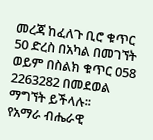መረጃ ከፈለጉ ቢሮ ቁጥር 50 ድረስ በአካል በመገኘት ወይም በስልክ ቁጥር 058 2263282 በመደወል ማግኘት ይችላሉ፡፡
የአማራ ብሔራዊ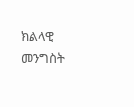ክልላዊ መንግስት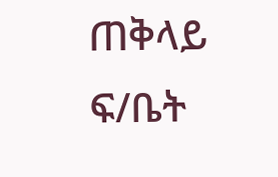ጠቅላይ ፍ/ቤት